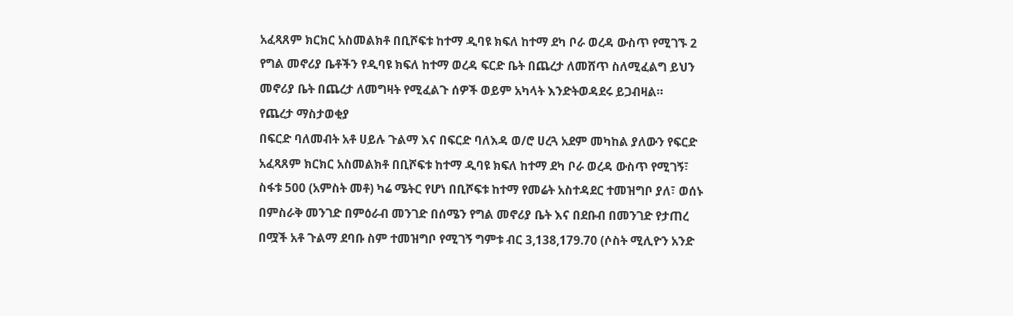አፈጻጸም ክርክር አስመልክቶ በቢሾፍቱ ከተማ ዲባዩ ክፍለ ከተማ ደካ ቦራ ወረዳ ውስጥ የሚገኙ 2 የግል መኖሪያ ቤቶችን የዲባዩ ክፍለ ከተማ ወረዳ ፍርድ ቤት በጨረታ ለመሸጥ ስለሚፈልግ ይህን መኖሪያ ቤት በጨረታ ለመግዛት የሚፈልጉ ሰዎች ወይም አካላት እንድትወዳደሩ ይጋብዛል።
የጨረታ ማስታወቂያ
በፍርድ ባለመብት አቶ ሀይሉ ጉልማ እና በፍርድ ባለእዳ ወ/ሮ ሀረጓ አደም መካከል ያለውን የፍርድ አፈጻጸም ክርክር አስመልክቶ በቢሾፍቱ ከተማ ዲባዩ ክፍለ ከተማ ደካ ቦራ ወረዳ ውስጥ የሚገኝ፣ ስፋቱ 500 (አምስት መቶ) ካሬ ሜትር የሆነ በቢሾፍቱ ከተማ የመሬት አስተዳደር ተመዝግቦ ያለ፣ ወሰኑ በምስራቅ መንገድ በምዕራብ መንገድ በሰሜን የግል መኖሪያ ቤት እና በደቡብ በመንገድ የታጠረ በሟች አቶ ጉልማ ደባቡ ስም ተመዝግቦ የሚገኝ ግምቱ ብር 3,138,179.70 (ሶስት ሚሊዮን አንድ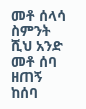መቶ ሰላሳ ስምንት ሺህ አንድ መቶ ሰባ ዘጠኝ ከሰባ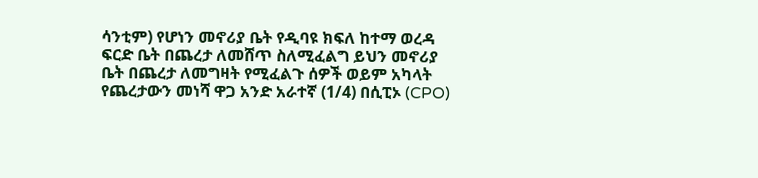ሳንቲም) የሆነን መኖሪያ ቤት የዲባዩ ክፍለ ከተማ ወረዳ ፍርድ ቤት በጨረታ ለመሸጥ ስለሚፈልግ ይህን መኖሪያ ቤት በጨረታ ለመግዛት የሚፈልጉ ሰዎች ወይም አካላት የጨረታውን መነሻ ዋጋ አንድ አራተኛ (1/4) በሲፒኦ (CPO)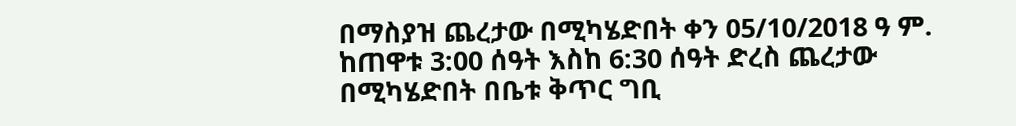በማስያዝ ጨረታው በሚካሄድበት ቀን 05/10/2018 ዓ ም. ከጠዋቱ 3:00 ሰዓት እስከ 6:30 ሰዓት ድረስ ጨረታው በሚካሄድበት በቤቱ ቅጥር ግቢ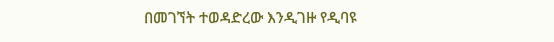በመገኘት ተወዳድረው እንዲገዙ የዲባዩ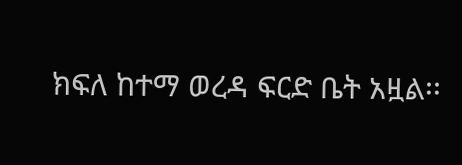ክፍለ ከተማ ወረዳ ፍርድ ቤት አዟል፡፡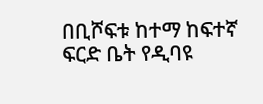በቢሾፍቱ ከተማ ከፍተኛ ፍርድ ቤት የዲባዩ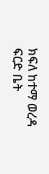ክፍለ ከተማ ወረዳ ፍርድ ቤት